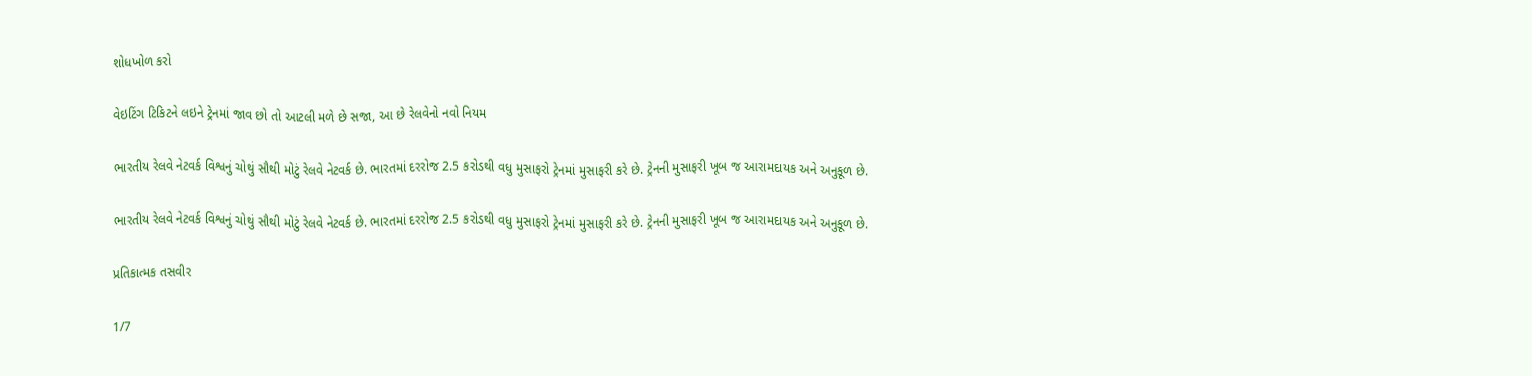શોધખોળ કરો

વેઇટિંગ ટિકિટને લઇને ટ્રેનમાં જાવ છો તો આટલી મળે છે સજા, આ છે રેલવેનો નવો નિયમ

ભારતીય રેલવે નેટવર્ક વિશ્વનું ચોથું સૌથી મોટું રેલવે નેટવર્ક છે. ભારતમાં દરરોજ 2.5 કરોડથી વધુ મુસાફરો ટ્રેનમાં મુસાફરી કરે છે. ટ્રેનની મુસાફરી ખૂબ જ આરામદાયક અને અનુકૂળ છે.

ભારતીય રેલવે નેટવર્ક વિશ્વનું ચોથું સૌથી મોટું રેલવે નેટવર્ક છે. ભારતમાં દરરોજ 2.5 કરોડથી વધુ મુસાફરો ટ્રેનમાં મુસાફરી કરે છે. ટ્રેનની મુસાફરી ખૂબ જ આરામદાયક અને અનુકૂળ છે.

પ્રતિકાત્મક તસવીર

1/7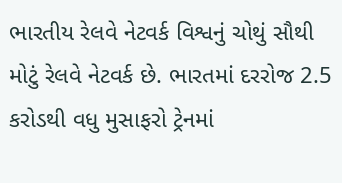ભારતીય રેલવે નેટવર્ક વિશ્વનું ચોથું સૌથી મોટું રેલવે નેટવર્ક છે. ભારતમાં દરરોજ 2.5 કરોડથી વધુ મુસાફરો ટ્રેનમાં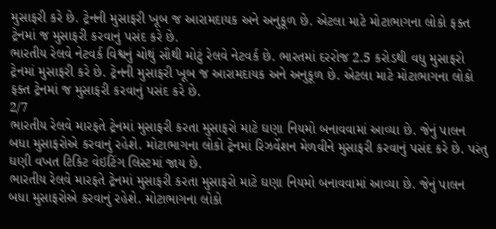મુસાફરી કરે છે. ટ્રેનની મુસાફરી ખૂબ જ આરામદાયક અને અનુકૂળ છે. એટલા માટે મોટાભાગના લોકો ફક્ત ટ્રેનમાં જ મુસાફરી કરવાનું પસંદ કરે છે.
ભારતીય રેલવે નેટવર્ક વિશ્વનું ચોથું સૌથી મોટું રેલવે નેટવર્ક છે. ભારતમાં દરરોજ 2.5 કરોડથી વધુ મુસાફરો ટ્રેનમાં મુસાફરી કરે છે. ટ્રેનની મુસાફરી ખૂબ જ આરામદાયક અને અનુકૂળ છે. એટલા માટે મોટાભાગના લોકો ફક્ત ટ્રેનમાં જ મુસાફરી કરવાનું પસંદ કરે છે.
2/7
ભારતીય રેલવે મારફતે ટ્રેનમાં મુસાફરી કરતા મુસાફરો માટે ઘણા નિયમો બનાવવામાં આવ્યા છે. જેનું પાલન બધા મુસાફરોએ કરવાનું રહેશે. મોટાભાગના લોકો ટ્રેનમાં રિઝર્વેશન મેળવીને મુસાફરી કરવાનું પસંદ કરે છે. પરંતુ ઘણી વખત ટિકિટ વેઇટિંગ લિસ્ટમાં જાય છે.
ભારતીય રેલવે મારફતે ટ્રેનમાં મુસાફરી કરતા મુસાફરો માટે ઘણા નિયમો બનાવવામાં આવ્યા છે. જેનું પાલન બધા મુસાફરોએ કરવાનું રહેશે. મોટાભાગના લોકો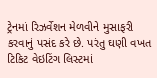ટ્રેનમાં રિઝર્વેશન મેળવીને મુસાફરી કરવાનું પસંદ કરે છે. પરંતુ ઘણી વખત ટિકિટ વેઇટિંગ લિસ્ટમાં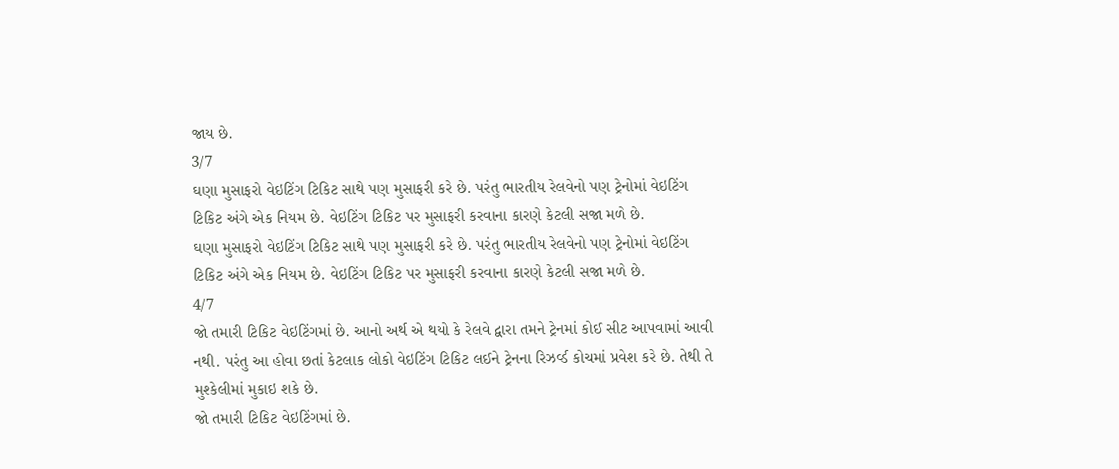જાય છે.
3/7
ઘણા મુસાફરો વેઇટિંગ ટિકિટ સાથે પણ મુસાફરી કરે છે. પરંતુ ભારતીય રેલવેનો પણ ટ્રેનોમાં વેઇટિંગ ટિકિટ અંગે એક નિયમ છે. વેઇટિંગ ટિકિટ પર મુસાફરી કરવાના કારણે કેટલી સજા મળે છે.
ઘણા મુસાફરો વેઇટિંગ ટિકિટ સાથે પણ મુસાફરી કરે છે. પરંતુ ભારતીય રેલવેનો પણ ટ્રેનોમાં વેઇટિંગ ટિકિટ અંગે એક નિયમ છે. વેઇટિંગ ટિકિટ પર મુસાફરી કરવાના કારણે કેટલી સજા મળે છે.
4/7
જો તમારી ટિકિટ વેઇટિંગમાં છે. આનો અર્થ એ થયો કે રેલવે દ્વારા તમને ટ્રેનમાં કોઈ સીટ આપવામાં આવી નથી. પરંતુ આ હોવા છતાં કેટલાક લોકો વેઇટિંગ ટિકિટ લઈને ટ્રેનના રિઝર્વ્ડ કોચમાં પ્રવેશ કરે છે. તેથી તે મુશ્કેલીમાં મુકાઇ શકે છે.
જો તમારી ટિકિટ વેઇટિંગમાં છે.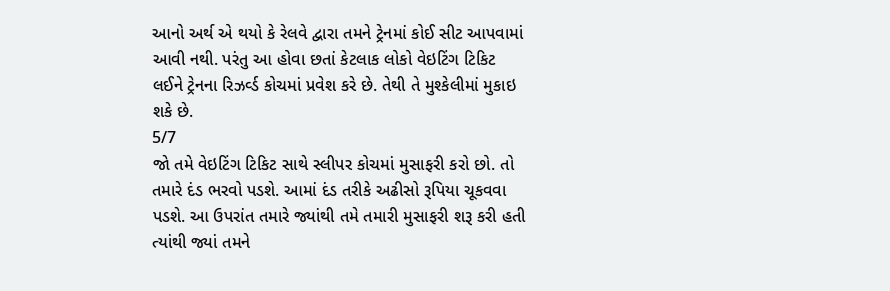આનો અર્થ એ થયો કે રેલવે દ્વારા તમને ટ્રેનમાં કોઈ સીટ આપવામાં આવી નથી. પરંતુ આ હોવા છતાં કેટલાક લોકો વેઇટિંગ ટિકિટ લઈને ટ્રેનના રિઝર્વ્ડ કોચમાં પ્રવેશ કરે છે. તેથી તે મુશ્કેલીમાં મુકાઇ શકે છે.
5/7
જો તમે વેઇટિંગ ટિકિટ સાથે સ્લીપર કોચમાં મુસાફરી કરો છો. તો તમારે દંડ ભરવો પડશે. આમાં દંડ તરીકે અઢીસો રૂપિયા ચૂકવવા પડશે. આ ઉપરાંત તમારે જ્યાંથી તમે તમારી મુસાફરી શરૂ કરી હતી ત્યાંથી જ્યાં તમને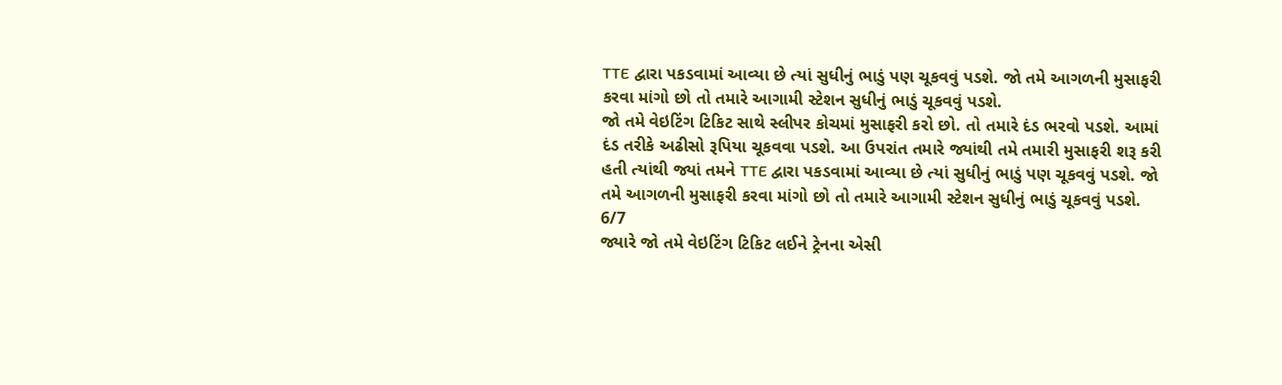TTE દ્વારા પકડવામાં આવ્યા છે ત્યાં સુધીનું ભાડું પણ ચૂકવવું પડશે. જો તમે આગળની મુસાફરી કરવા માંગો છો તો તમારે આગામી સ્ટેશન સુધીનું ભાડું ચૂકવવું પડશે.
જો તમે વેઇટિંગ ટિકિટ સાથે સ્લીપર કોચમાં મુસાફરી કરો છો. તો તમારે દંડ ભરવો પડશે. આમાં દંડ તરીકે અઢીસો રૂપિયા ચૂકવવા પડશે. આ ઉપરાંત તમારે જ્યાંથી તમે તમારી મુસાફરી શરૂ કરી હતી ત્યાંથી જ્યાં તમને TTE દ્વારા પકડવામાં આવ્યા છે ત્યાં સુધીનું ભાડું પણ ચૂકવવું પડશે. જો તમે આગળની મુસાફરી કરવા માંગો છો તો તમારે આગામી સ્ટેશન સુધીનું ભાડું ચૂકવવું પડશે.
6/7
જ્યારે જો તમે વેઇટિંગ ટિકિટ લઈને ટ્રેનના એસી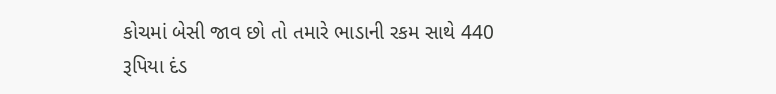કોચમાં બેસી જાવ છો તો તમારે ભાડાની રકમ સાથે 440 રૂપિયા દંડ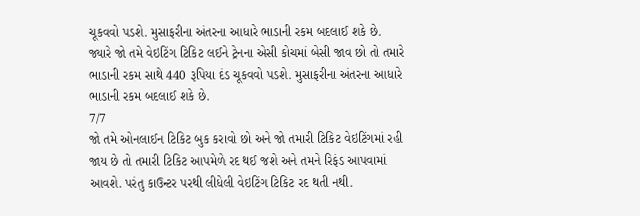ચૂકવવો પડશે. મુસાફરીના અંતરના આધારે ભાડાની રકમ બદલાઈ શકે છે.
જ્યારે જો તમે વેઇટિંગ ટિકિટ લઈને ટ્રેનના એસી કોચમાં બેસી જાવ છો તો તમારે ભાડાની રકમ સાથે 440 રૂપિયા દંડ ચૂકવવો પડશે. મુસાફરીના અંતરના આધારે ભાડાની રકમ બદલાઈ શકે છે.
7/7
જો તમે ઓનલાઈન ટિકિટ બુક કરાવો છો અને જો તમારી ટિકિટ વેઇટિંગમાં રહી જાય છે તો તમારી ટિકિટ આપમેળે રદ થઈ જશે અને તમને રિફંડ આપવામાં આવશે. પરંતુ કાઉન્ટર પરથી લીધેલી વેઇટિંગ ટિકિટ રદ થતી નથી.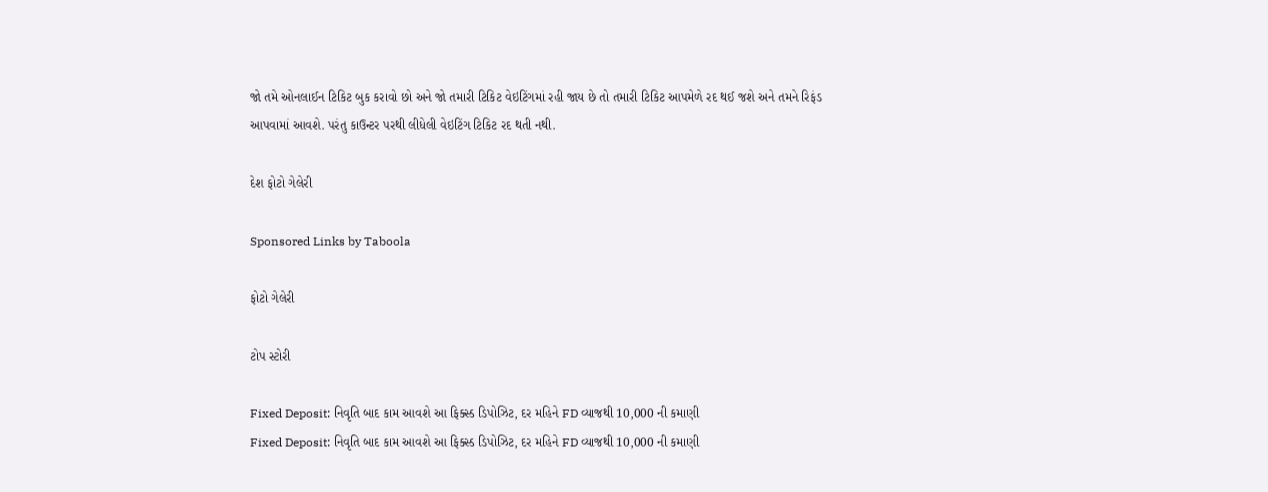જો તમે ઓનલાઈન ટિકિટ બુક કરાવો છો અને જો તમારી ટિકિટ વેઇટિંગમાં રહી જાય છે તો તમારી ટિકિટ આપમેળે રદ થઈ જશે અને તમને રિફંડ આપવામાં આવશે. પરંતુ કાઉન્ટર પરથી લીધેલી વેઇટિંગ ટિકિટ રદ થતી નથી.

દેશ ફોટો ગેલેરી

Sponsored Links by Taboola

ફોટો ગેલેરી

ટોપ સ્ટોરી

Fixed Deposit: નિવૃતિ બાદ કામ આવશે આ ફિક્સ્ડ ડિપોઝિટ, દર મહિને FD વ્યાજથી 10,000 ની કમાણી
Fixed Deposit: નિવૃતિ બાદ કામ આવશે આ ફિક્સ્ડ ડિપોઝિટ, દર મહિને FD વ્યાજથી 10,000 ની કમાણી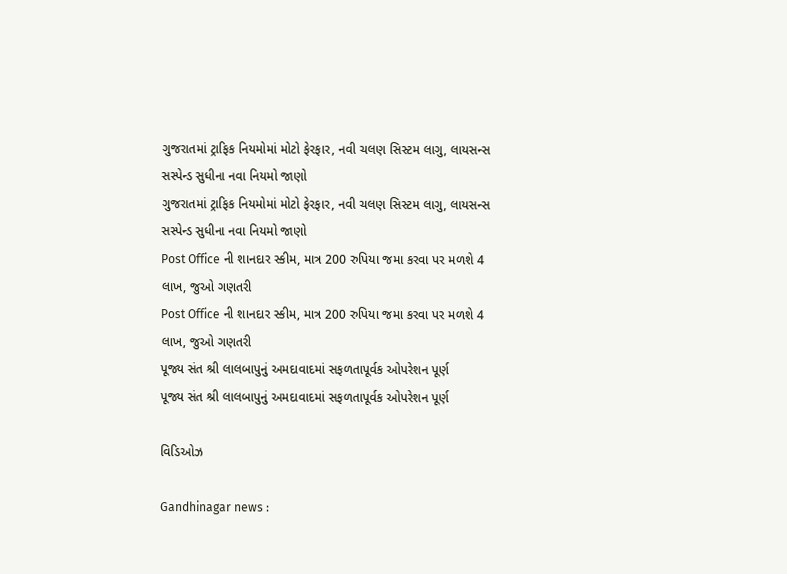ગુજરાતમાં ટ્રાફિક નિયમોમાં મોટો ફેરફાર, નવી ચલણ સિસ્ટમ લાગુ, લાયસન્સ સસ્પેન્ડ સુધીના નવા નિયમો જાણો
ગુજરાતમાં ટ્રાફિક નિયમોમાં મોટો ફેરફાર, નવી ચલણ સિસ્ટમ લાગુ, લાયસન્સ સસ્પેન્ડ સુધીના નવા નિયમો જાણો
Post Office ની શાનદાર સ્કીમ, માત્ર 200 રુપિયા જમા કરવા પર મળશે 4 લાખ, જુઓ ગણતરી
Post Office ની શાનદાર સ્કીમ, માત્ર 200 રુપિયા જમા કરવા પર મળશે 4 લાખ, જુઓ ગણતરી
પૂજ્ય સંત શ્રી લાલબાપુનું અમદાવાદમાં સફળતાપૂર્વક ઓપરેશન પૂર્ણ
પૂજ્ય સંત શ્રી લાલબાપુનું અમદાવાદમાં સફળતાપૂર્વક ઓપરેશન પૂર્ણ

વિડિઓઝ

Gandhinagar news :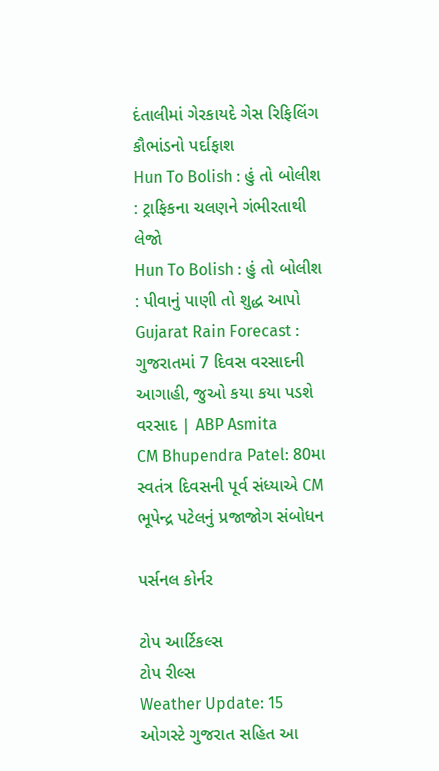દંતાલીમાં ગેરકાયદે ગેસ રિફિલિંગ કૌભાંડનો પર્દાફાશ
Hun To Bolish : હું તો બોલીશ : ટ્રાફિકના ચલણને ગંભીરતાથી લેજો
Hun To Bolish : હું તો બોલીશ : પીવાનું પાણી તો શુદ્ધ આપો
Gujarat Rain Forecast : ગુજરાતમાં 7 દિવસ વરસાદની આગાહી, જુઓ કયા કયા પડશે વરસાદ | ABP Asmita
CM Bhupendra Patel: 80મા સ્વતંત્ર દિવસની પૂર્વ સંધ્યાએ CM ભૂપેન્દ્ર પટેલનું પ્રજાજોગ સંબોધન

પર્સનલ કોર્નર

ટોપ આર્ટિકલ્સ
ટોપ રીલ્સ
Weather Update: 15 ઓગસ્ટે ગુજરાત સહિત આ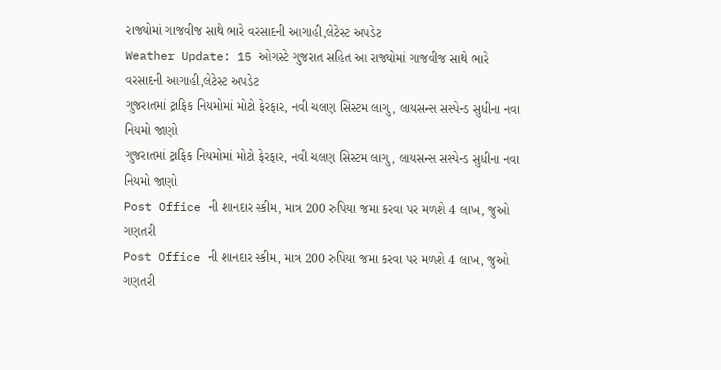રાજ્યોમાં ગાજવીજ સાથે ભારે વરસાદની આગાહી,લેટેસ્ટ અપડેટ
Weather Update: 15 ઓગસ્ટે ગુજરાત સહિત આ રાજ્યોમાં ગાજવીજ સાથે ભારે વરસાદની આગાહી,લેટેસ્ટ અપડેટ
ગુજરાતમાં ટ્રાફિક નિયમોમાં મોટો ફેરફાર, નવી ચલણ સિસ્ટમ લાગુ, લાયસન્સ સસ્પેન્ડ સુધીના નવા નિયમો જાણો
ગુજરાતમાં ટ્રાફિક નિયમોમાં મોટો ફેરફાર, નવી ચલણ સિસ્ટમ લાગુ, લાયસન્સ સસ્પેન્ડ સુધીના નવા નિયમો જાણો
Post Office ની શાનદાર સ્કીમ, માત્ર 200 રુપિયા જમા કરવા પર મળશે 4 લાખ, જુઓ ગણતરી
Post Office ની શાનદાર સ્કીમ, માત્ર 200 રુપિયા જમા કરવા પર મળશે 4 લાખ, જુઓ ગણતરી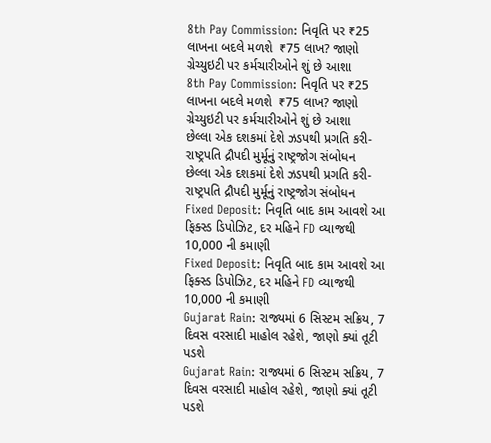8th Pay Commission: નિવૃતિ પર ₹25 લાખના બદલે મળશે  ₹75 લાખ? જાણો ગ્રેચ્યુઇટી પર કર્મચારીઓને શું છે આશા
8th Pay Commission: નિવૃતિ પર ₹25 લાખના બદલે મળશે  ₹75 લાખ? જાણો ગ્રેચ્યુઇટી પર કર્મચારીઓને શું છે આશા
છેલ્લા એક દશકમાં દેશે ઝડપથી પ્રગતિ કરી- રાષ્ટ્રપતિ દ્રૌપદી મુર્મૂનું રાષ્ટ્રજોગ સંબોધન
છેલ્લા એક દશકમાં દેશે ઝડપથી પ્રગતિ કરી- રાષ્ટ્રપતિ દ્રૌપદી મુર્મૂનું રાષ્ટ્રજોગ સંબોધન
Fixed Deposit: નિવૃતિ બાદ કામ આવશે આ ફિક્સ્ડ ડિપોઝિટ, દર મહિને FD વ્યાજથી 10,000 ની કમાણી
Fixed Deposit: નિવૃતિ બાદ કામ આવશે આ ફિક્સ્ડ ડિપોઝિટ, દર મહિને FD વ્યાજથી 10,000 ની કમાણી
Gujarat Rain: રાજ્યમાં 6 સિસ્ટમ સક્રિય, 7 દિવસ વરસાદી માહોલ રહેશે, જાણો ક્યાં તૂટી પડશે
Gujarat Rain: રાજ્યમાં 6 સિસ્ટમ સક્રિય, 7 દિવસ વરસાદી માહોલ રહેશે, જાણો ક્યાં તૂટી પડશે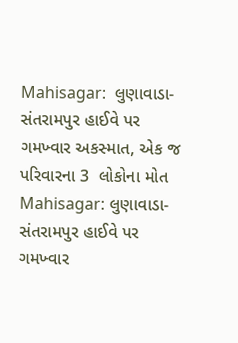Mahisagar:  લુણાવાડા-સંતરામપુર હાઈવે પર ગમખ્વાર અકસ્માત, એક જ પરિવારના 3  લોકોના મોત
Mahisagar: લુણાવાડા-સંતરામપુર હાઈવે પર ગમખ્વાર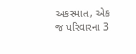અકસ્માત, એક જ પરિવારના 3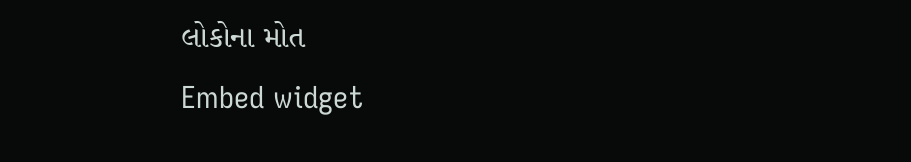લોકોના મોત
Embed widget